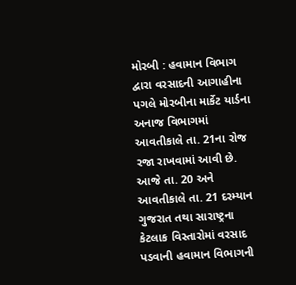મોરબી : હવામાન વિભાગ દ્વારા વરસાદની આગાહીના પગલે મોરબીના માર્કેટ યાર્ડના અનાજ વિભાગમાં આવતીકાલે તા. 21ના રોજ રજા રાખવામાં આવી છે. આજે તા. 20 અને આવતીકાલે તા. 21 દરમ્યાન ગુજરાત તથા સારાષ્ટ્રના કેટલાક વિસ્તારોમાં વરસાદ પડવાની હવામાન વિભાગની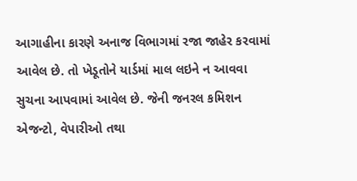આગાહીના કારણે અનાજ વિભાગમાં રજા જાહેર કરવામાં આવેલ છે. તો ખેડૂતોને યાર્ડમાં માલ લઇને ન આવવા સુચના આપવામાં આવેલ છે. જેની જનરલ કમિશન એજન્ટો, વેપારીઓ તથા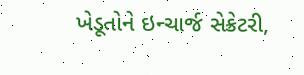ખેડૂતોને ઇન્ચાર્જ સેક્રેટરી,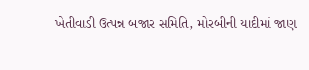ખેતીવાડી ઉત્પન્ન બજાર સમિતિ, મોરબીની યાદીમાં જાણ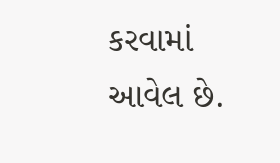કરવામાં આવેલ છે.